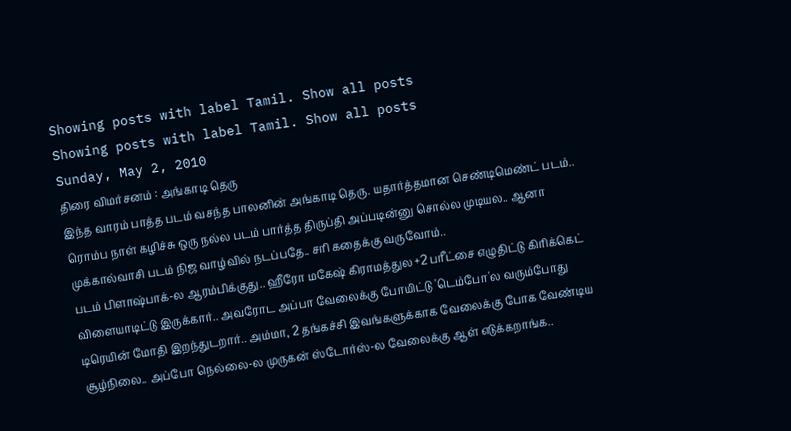Showing posts with label Tamil. Show all posts
Showing posts with label Tamil. Show all posts
Sunday, May 2, 2010
திரை விமர்சனம் : அங்காடி தெரு
இந்த வாரம் பாத்த படம் வசந்த பாலனின் அங்காடி தெரு. யதார்த்தமான செண்டிமெண்ட் படம்.. ரொம்ப நாள் கழிச்சு ஒரு நல்ல படம் பார்த்த திருப்தி அப்படின்னு சொல்ல முடியல.. ஆனா முக்கால்வாசி படம் நிஜ வாழ்வில் நடப்பதே.. சரி கதைக்கு வருவோம்..
படம் பிளாஷ்பாக்-ல ஆரம்பிக்குது.. ஹீரோ மகேஷ் கிராமத்துல +2 பரீட்சை எழுதிட்டு கிரிக்கெட் விளையாடிட்டு இருக்கார்.. அவரோட அப்பா வேலைக்கு போயிட்டு 'டெம்போ'ல வரும்போது டிரெயின் மோதி இறந்துடறார்.. அம்மா, 2 தங்கச்சி இவங்களுக்காக வேலைக்கு போக வேண்டிய சூழ்நிலை.. அப்போ நெல்லை-ல முருகன் ஸ்டோர்ஸ்-ல வேலைக்கு ஆள் எடுக்கறாங்க..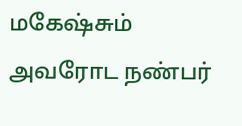மகேஷ்சும் அவரோட நண்பர்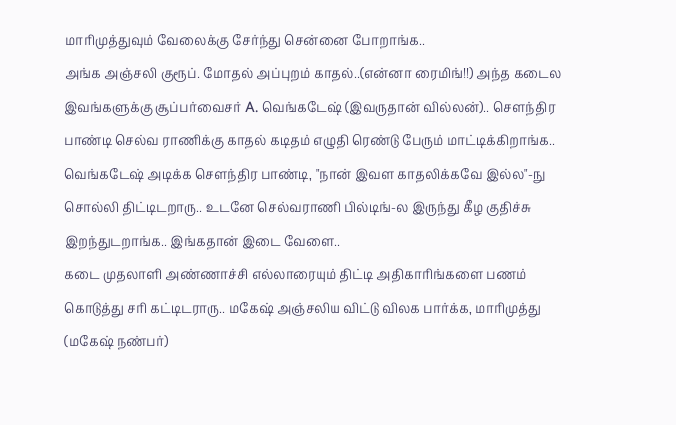மாரிமுத்துவும் வேலைக்கு சேர்ந்து சென்னை போறாங்க..
அங்க அஞ்சலி குரூப். மோதல் அப்புறம் காதல்..(என்னா ரைமிங்!!) அந்த கடைல இவங்களுக்கு சூப்பர்வைசர் A. வெங்கடேஷ் (இவருதான் வில்லன்).. சௌந்திர பாண்டி செல்வ ராணிக்கு காதல் கடிதம் எழுதி ரெண்டு பேரும் மாட்டிக்கிறாங்க.. வெங்கடேஷ் அடிக்க சௌந்திர பாண்டி, "நான் இவள காதலிக்கவே இல்ல"-நு சொல்லி திட்டிடறாரு.. உடனே செல்வராணி பில்டிங்-ல இருந்து கீழ குதிச்சு இறந்துடறாங்க.. இங்கதான் இடை வேளை..
கடை முதலாளி அண்ணாச்சி எல்லாரையும் திட்டி அதிகாரிங்களை பணம் கொடுத்து சரி கட்டிடராரு.. மகேஷ் அஞ்சலிய விட்டு விலக பார்க்க, மாரிமுத்து (மகேஷ் நண்பர்)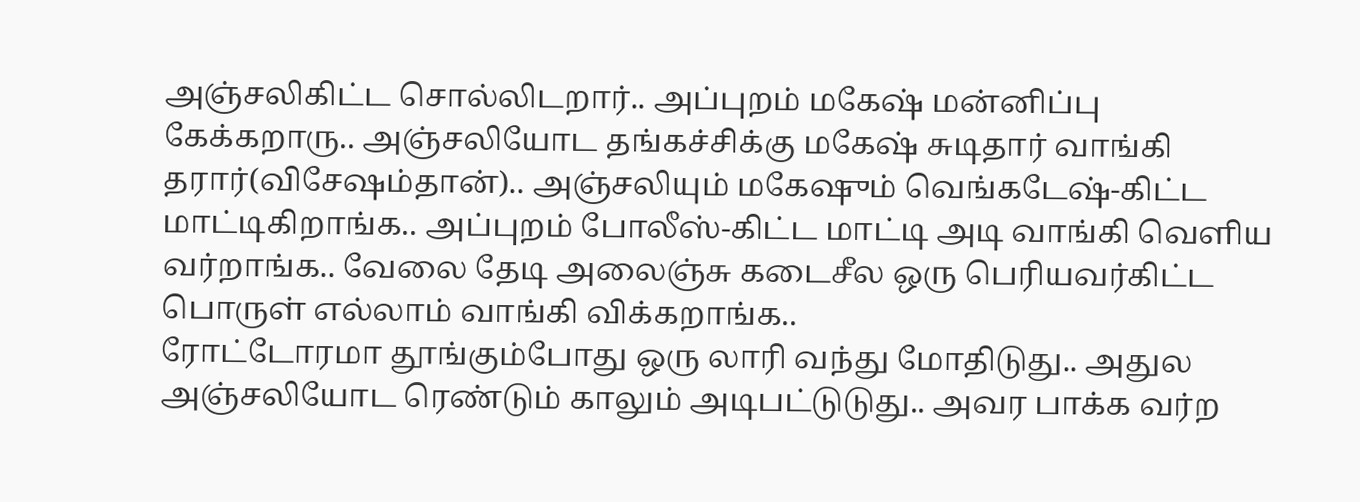அஞ்சலிகிட்ட சொல்லிடறார்.. அப்புறம் மகேஷ் மன்னிப்பு கேக்கறாரு.. அஞ்சலியோட தங்கச்சிக்கு மகேஷ் சுடிதார் வாங்கி தரார்(விசேஷம்தான்).. அஞ்சலியும் மகேஷும் வெங்கடேஷ்-கிட்ட மாட்டிகிறாங்க.. அப்புறம் போலீஸ்-கிட்ட மாட்டி அடி வாங்கி வெளிய வர்றாங்க.. வேலை தேடி அலைஞ்சு கடைசீல ஒரு பெரியவர்கிட்ட பொருள் எல்லாம் வாங்கி விக்கறாங்க..
ரோட்டோரமா தூங்கும்போது ஒரு லாரி வந்து மோதிடுது.. அதுல அஞ்சலியோட ரெண்டும் காலும் அடிபட்டுடுது.. அவர பாக்க வர்ற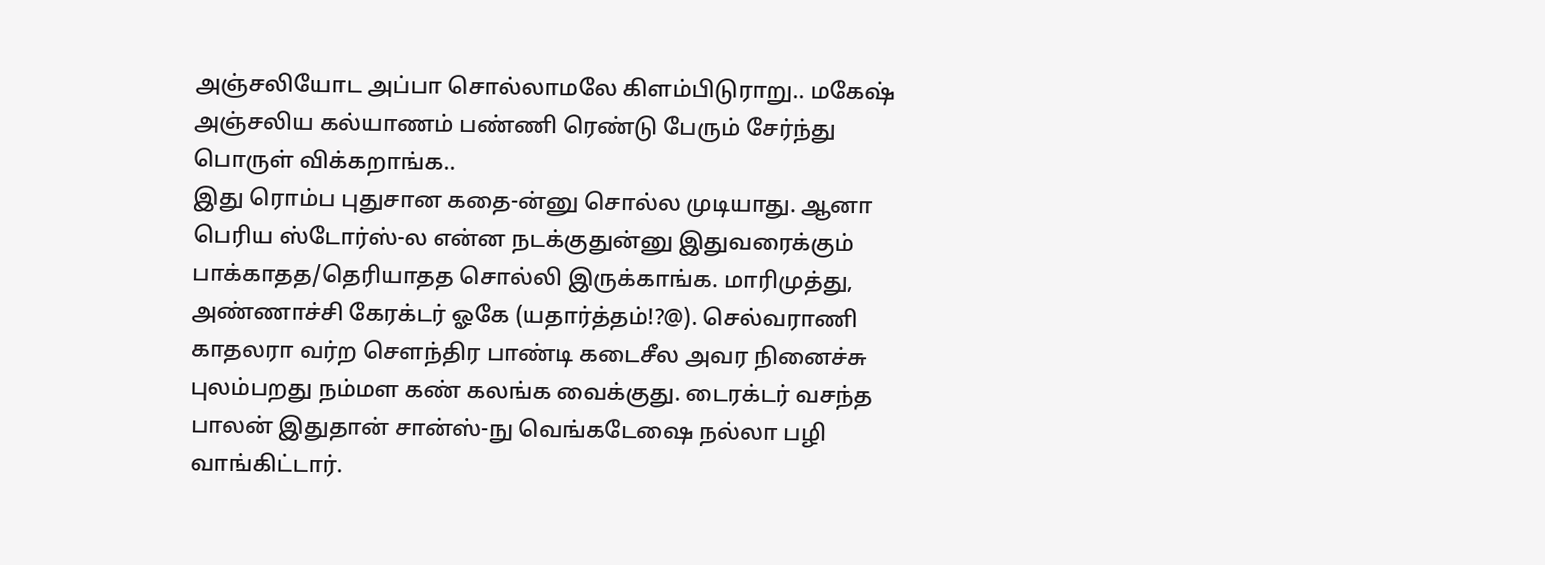அஞ்சலியோட அப்பா சொல்லாமலே கிளம்பிடுராறு.. மகேஷ் அஞ்சலிய கல்யாணம் பண்ணி ரெண்டு பேரும் சேர்ந்து பொருள் விக்கறாங்க..
இது ரொம்ப புதுசான கதை-ன்னு சொல்ல முடியாது. ஆனா பெரிய ஸ்டோர்ஸ்-ல என்ன நடக்குதுன்னு இதுவரைக்கும் பாக்காதத/தெரியாதத சொல்லி இருக்காங்க. மாரிமுத்து, அண்ணாச்சி கேரக்டர் ஓகே (யதார்த்தம்!?@). செல்வராணி காதலரா வர்ற சௌந்திர பாண்டி கடைசீல அவர நினைச்சு புலம்பறது நம்மள கண் கலங்க வைக்குது. டைரக்டர் வசந்த பாலன் இதுதான் சான்ஸ்-நு வெங்கடேஷை நல்லா பழி வாங்கிட்டார்.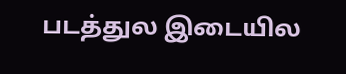படத்துல இடையில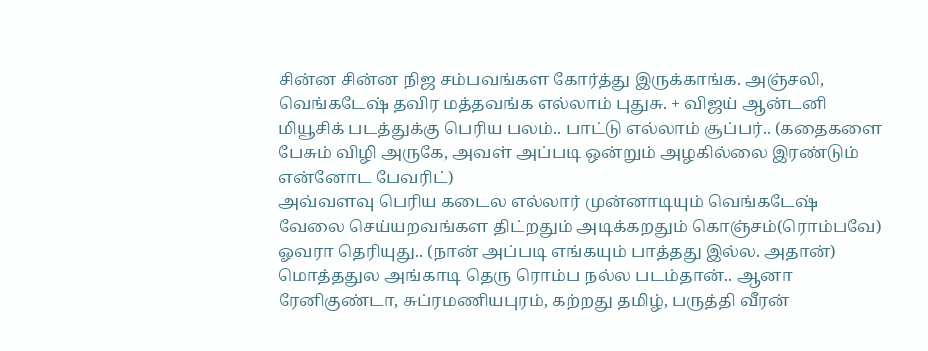சின்ன சின்ன நிஜ சம்பவங்கள கோர்த்து இருக்காங்க. அஞ்சலி, வெங்கடேஷ் தவிர மத்தவங்க எல்லாம் புதுசு. + விஜய் ஆன்டனி மியூசிக் படத்துக்கு பெரிய பலம்.. பாட்டு எல்லாம் சூப்பர்.. (கதைகளை பேசும் விழி அருகே, அவள் அப்படி ஒன்றும் அழகில்லை இரண்டும் என்னோட பேவரிட்)
அவ்வளவு பெரிய கடைல எல்லார் முன்னாடியும் வெங்கடேஷ் வேலை செய்யறவங்கள திட்றதும் அடிக்கறதும் கொஞ்சம்(ரொம்பவே) ஓவரா தெரியுது.. (நான் அப்படி எங்கயும் பாத்தது இல்ல. அதான்)
மொத்ததுல அங்காடி தெரு ரொம்ப நல்ல படம்தான்.. ஆனா ரேனிகுண்டா, சுப்ரமணியபுரம், கற்றது தமிழ், பருத்தி வீரன்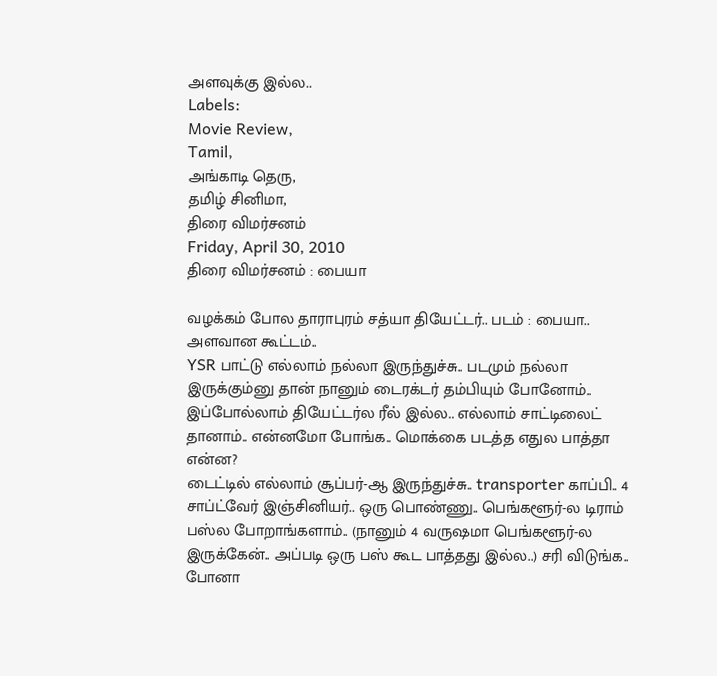அளவுக்கு இல்ல..
Labels:
Movie Review,
Tamil,
அங்காடி தெரு,
தமிழ் சினிமா,
திரை விமர்சனம்
Friday, April 30, 2010
திரை விமர்சனம் : பையா

வழக்கம் போல தாராபுரம் சத்யா தியேட்டர்.. படம் : பையா.. அளவான கூட்டம்..
YSR பாட்டு எல்லாம் நல்லா இருந்துச்சு.. படமும் நல்லா இருக்கும்னு தான் நானும் டைரக்டர் தம்பியும் போனோம்.. இப்போல்லாம் தியேட்டர்ல ரீல் இல்ல.. எல்லாம் சாட்டிலைட் தானாம்.. என்னமோ போங்க.. மொக்கை படத்த எதுல பாத்தா என்ன?
டைட்டில் எல்லாம் சூப்பர்-ஆ இருந்துச்சு.. transporter காப்பி.. 4 சாப்ட்வேர் இஞ்சினியர்.. ஒரு பொண்ணு.. பெங்களூர்-ல டிராம் பஸ்ல போறாங்களாம்.. (நானும் 4 வருஷமா பெங்களூர்-ல இருக்கேன்.. அப்படி ஒரு பஸ் கூட பாத்தது இல்ல..) சரி விடுங்க.. போனா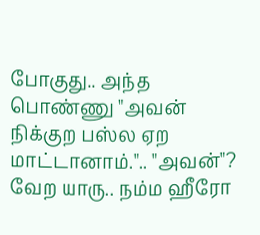போகுது.. அந்த பொண்ணு "அவன் நிக்குற பஸ்ல ஏற மாட்டானாம்.".. "அவன்"? வேற யாரு.. நம்ம ஹீரோ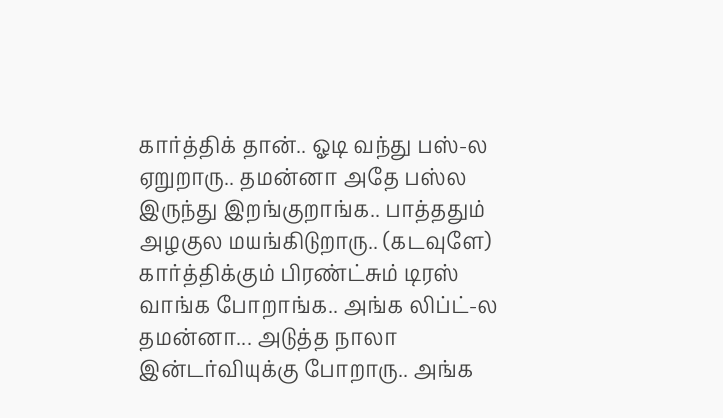கார்த்திக் தான்.. ஓடி வந்து பஸ்-ல ஏறுறாரு.. தமன்னா அதே பஸ்ல இருந்து இறங்குறாங்க.. பாத்ததும் அழகுல மயங்கிடுறாரு.. (கடவுளே)
கார்த்திக்கும் பிரண்ட்சும் டிரஸ் வாங்க போறாங்க.. அங்க லிப்ட்-ல தமன்னா... அடுத்த நாலா இன்டர்வியுக்கு போறாரு.. அங்க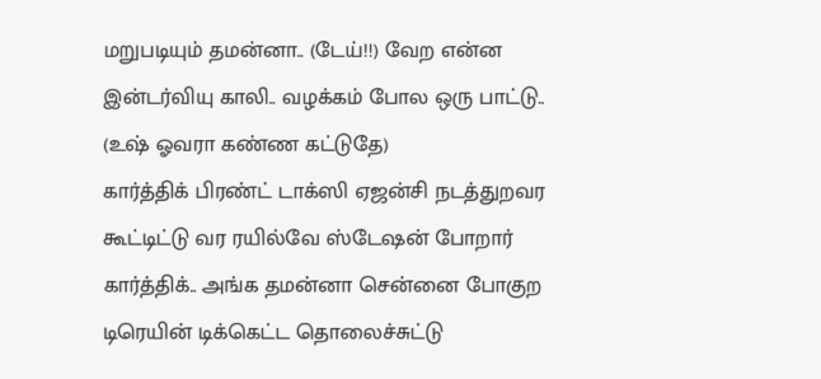மறுபடியும் தமன்னா.. (டேய்!!) வேற என்ன இன்டர்வியு காலி.. வழக்கம் போல ஒரு பாட்டு.. (உஷ் ஓவரா கண்ண கட்டுதே)
கார்த்திக் பிரண்ட் டாக்ஸி ஏஜன்சி நடத்துறவர கூட்டிட்டு வர ரயில்வே ஸ்டேஷன் போறார் கார்த்திக்.. அங்க தமன்னா சென்னை போகுற டிரெயின் டிக்கெட்ட தொலைச்சுட்டு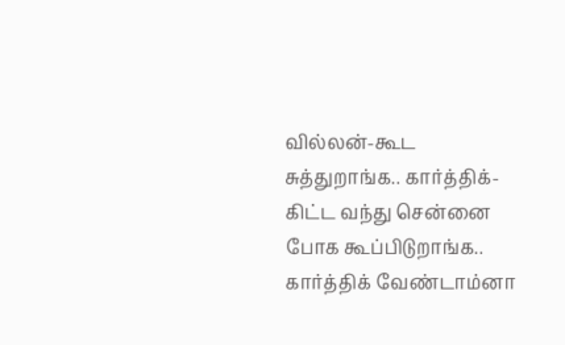வில்லன்-கூட சுத்துறாங்க.. கார்த்திக்-கிட்ட வந்து சென்னை போக கூப்பிடுறாங்க.. கார்த்திக் வேண்டாம்னா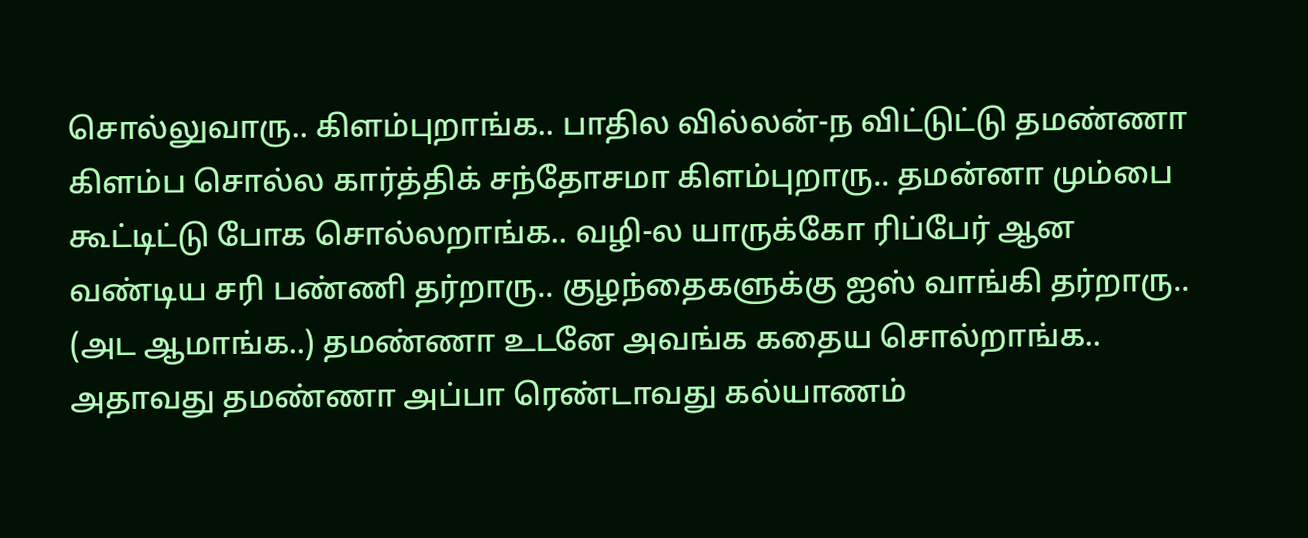சொல்லுவாரு.. கிளம்புறாங்க.. பாதில வில்லன்-ந விட்டுட்டு தமண்ணா கிளம்ப சொல்ல கார்த்திக் சந்தோசமா கிளம்புறாரு.. தமன்னா மும்பை கூட்டிட்டு போக சொல்லறாங்க.. வழி-ல யாருக்கோ ரிப்பேர் ஆன வண்டிய சரி பண்ணி தர்றாரு.. குழந்தைகளுக்கு ஐஸ் வாங்கி தர்றாரு.. (அட ஆமாங்க..) தமண்ணா உடனே அவங்க கதைய சொல்றாங்க..
அதாவது தமண்ணா அப்பா ரெண்டாவது கல்யாணம்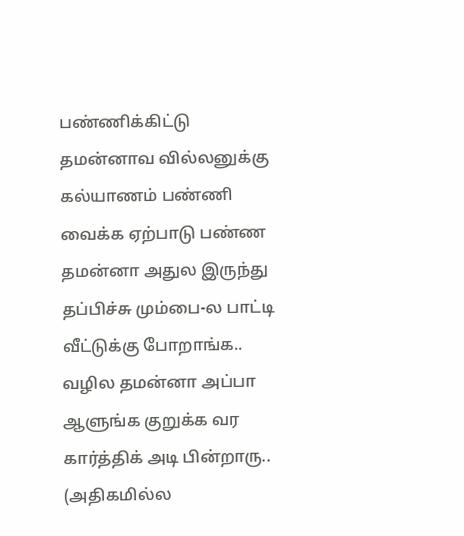பண்ணிக்கிட்டு தமன்னாவ வில்லனுக்கு கல்யாணம் பண்ணி வைக்க ஏற்பாடு பண்ண தமன்னா அதுல இருந்து தப்பிச்சு மும்பை-ல பாட்டி வீட்டுக்கு போறாங்க.. வழில தமன்னா அப்பா ஆளுங்க குறுக்க வர கார்த்திக் அடி பின்றாரு.. (அதிகமில்ல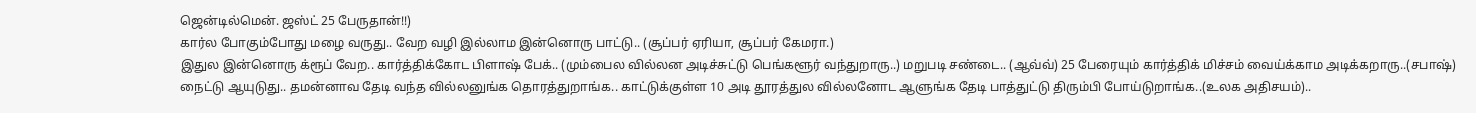ஜென்டில்மென். ஜஸ்ட் 25 பேருதான்!!)
கார்ல போகும்போது மழை வருது.. வேற வழி இல்லாம இன்னொரு பாட்டு.. (சூப்பர் ஏரியா, சூப்பர் கேமரா.)
இதுல இன்னொரு க்ரூப் வேற.. கார்த்திக்கோட பிளாஷ் பேக்.. (மும்பைல வில்லன அடிச்சுட்டு பெங்களூர் வந்துறாரு..) மறுபடி சண்டை.. (ஆவ்வ்) 25 பேரையும் கார்த்திக் மிச்சம் வைய்க்காம அடிக்கறாரு..(சபாஷ்)
நைட்டு ஆயுடுது.. தமன்னாவ தேடி வந்த வில்லனுங்க தொரத்துறாங்க.. காட்டுக்குள்ள 10 அடி தூரத்துல வில்லனோட ஆளுங்க தேடி பாத்துட்டு திரும்பி போய்டுறாங்க..(உலக அதிசயம்)..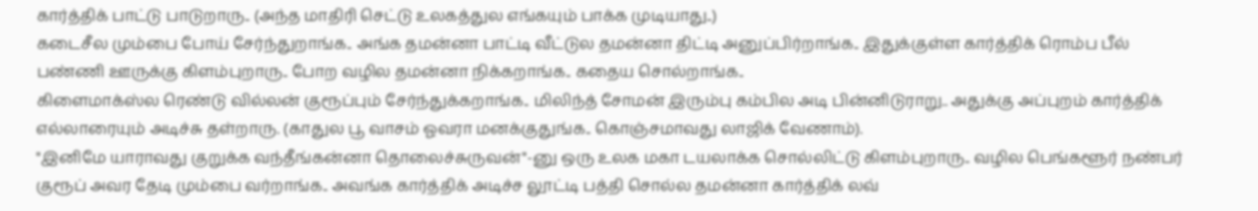கார்த்திக் பாட்டு பாடுறாரு.. (அந்த மாதிரி செட்டு உலகத்துல எங்கயும் பாக்க முடியாது..)
கடைசீல மும்பை போய் சேர்ந்துறாங்க.. அங்க தமன்னா பாட்டி வீட்டுல தமன்னா திட்டி அனுப்பிர்றாங்க.. இதுக்குள்ள கார்த்திக் ரொம்ப பீல் பண்ணி ஊருக்கு கிளம்புறாரு.. போற வழில தமன்னா நிக்கறாங்க.. கதைய சொல்றாங்க..
கிளைமாக்ஸ்ல ரெண்டு வில்லன் குரூப்பும் சேர்ந்துக்கறாங்க.. மிலிந்த் சோமன் இரும்பு கம்பில அடி பின்னிடுராறு.. அதுக்கு அப்புறம் கார்த்திக் எல்லாரையும் அடிச்சு தள்றாரு. (காதுல பூ வாசம் ஓவரா மனக்குதுங்க.. கொஞ்சமாவது லாஜிக் வேணாம்).
"இனிமே யாராவது குறுக்க வந்தீங்கன்னா தொலைச்சுருவன்"-னு ஒரு உலக மகா டயலாக்க சொல்லிட்டு கிளம்புறாரு.. வழில பெங்களூர் நண்பர் குரூப் அவர தேடி மும்பை வர்றாங்க.. அவங்க கார்த்திக் அடிச்ச லூட்டி பத்தி சொல்ல தமன்னா கார்த்திக் லவ்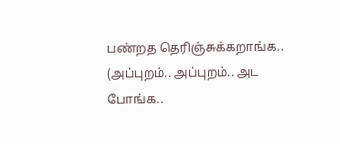பண்றத தெரிஞ்சுக்கறாங்க.. (அப்புறம்.. அப்புறம்.. அட போங்க..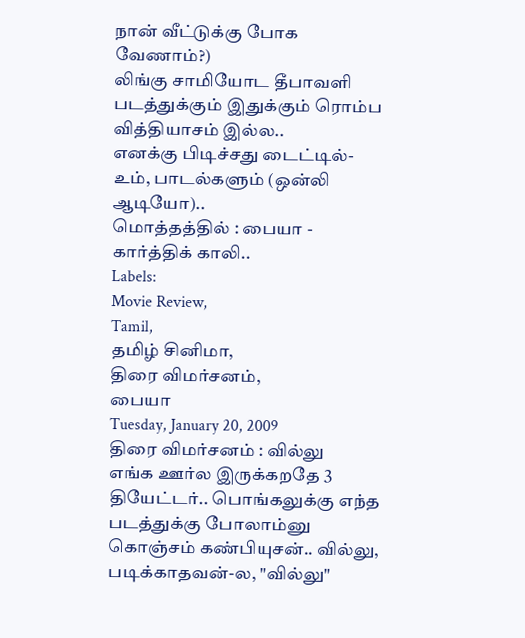நான் வீட்டுக்கு போக வேணாம்?)
லிங்கு சாமியோட தீபாவளி படத்துக்கும் இதுக்கும் ரொம்ப வித்தியாசம் இல்ல..
எனக்கு பிடிச்சது டைட்டில்-உம், பாடல்களும் (ஒன்லி ஆடியோ)..
மொத்தத்தில் : பையா - கார்த்திக் காலி..
Labels:
Movie Review,
Tamil,
தமிழ் சினிமா,
திரை விமர்சனம்,
பையா
Tuesday, January 20, 2009
திரை விமர்சனம் : வில்லு
எங்க ஊர்ல இருக்கறதே 3 தியேட்டர்.. பொங்கலுக்கு எந்த படத்துக்கு போலாம்னு கொஞ்சம் கண்பியுசன்.. வில்லு, படிக்காதவன்-ல, "வில்லு"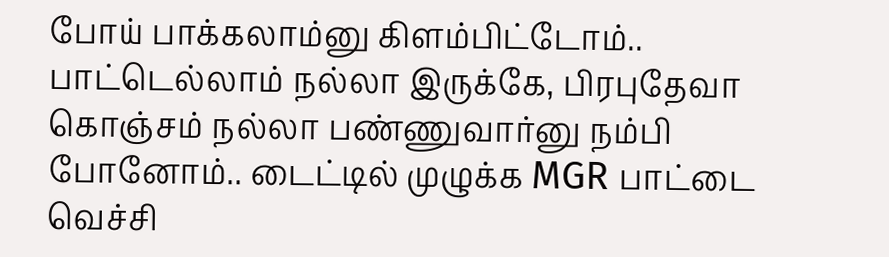போய் பாக்கலாம்னு கிளம்பிட்டோம்.. பாட்டெல்லாம் நல்லா இருக்கே, பிரபுதேவா கொஞ்சம் நல்லா பண்ணுவார்னு நம்பி போனோம்.. டைட்டில் முழுக்க MGR பாட்டை வெச்சி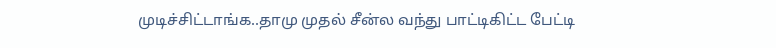முடிச்சிட்டாங்க..தாமு முதல் சீன்ல வந்து பாட்டிகிட்ட பேட்டி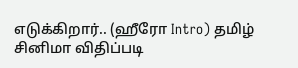எடுக்கிறார்.. (ஹீரோ Intro) தமிழ் சினிமா விதிப்படி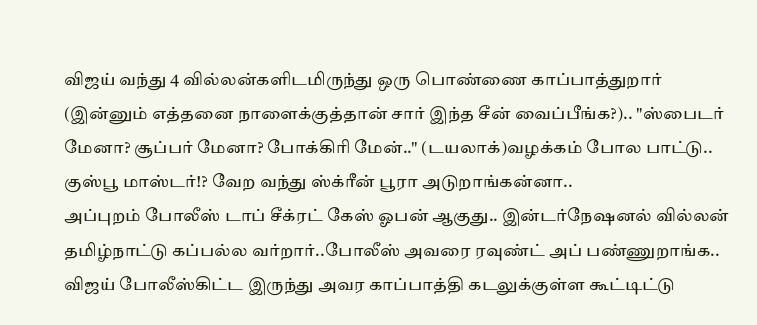விஜய் வந்து 4 வில்லன்களிடமிருந்து ஒரு பொண்ணை காப்பாத்துறார் (இன்னும் எத்தனை நாளைக்குத்தான் சார் இந்த சீன் வைப்பீங்க?).. "ஸ்பைடர் மேனா? சூப்பர் மேனா? போக்கிரி மேன்.." (டயலாக்)வழக்கம் போல பாட்டு.. குஸ்பூ மாஸ்டர்!? வேற வந்து ஸ்க்ரீன் பூரா அடுறாங்கன்னா..
அப்புறம் போலீஸ் டாப் சீக்ரட் கேஸ் ஓபன் ஆகுது.. இன்டர்நேஷனல் வில்லன் தமிழ்நாட்டு கப்பல்ல வர்றார்..போலீஸ் அவரை ரவுண்ட் அப் பண்ணுறாங்க.. விஜய் போலீஸ்கிட்ட இருந்து அவர காப்பாத்தி கடலுக்குள்ள கூட்டிட்டு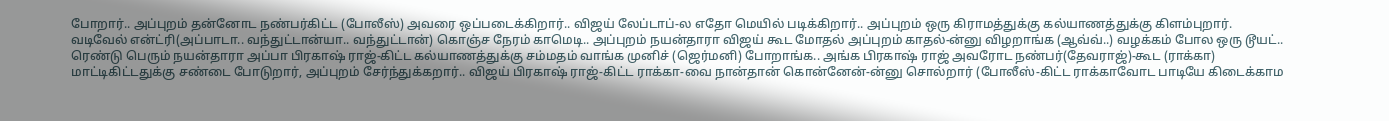போறார்.. அப்புறம் தன்னோட நண்பர்கிட்ட (போலீஸ்) அவரை ஒப்படைக்கிறார்.. விஜய் லேப்டாப்-ல எதோ மெயில் படிக்கிறார்.. அப்புறம் ஒரு கிராமத்துக்கு கல்யாணத்துக்கு கிளம்புறார்.
வடிவேல் என்ட்ரி(அப்பாடா.. வந்துட்டான்யா.. வந்துட்டான்) கொஞ்ச நேரம் காமெடி.. அப்புறம் நயன்தாரா விஜய் கூட மோதல் அப்புறம் காதல்-ன்னு விழறாங்க (ஆவ்வ்..) வழக்கம் போல ஒரு டூயட்.. ரெண்டு பெரும் நயன்தாரா அப்பா பிரகாஷ் ராஜ்-கிட்ட கல்யாணத்துக்கு சம்மதம் வாங்க முனிச் (ஜெர்மனி) போறாங்க.. அங்க பிரகாஷ் ராஜ் அவரோட நண்பர்(தேவராஜ்)-கூட (ராக்கா) மாட்டிகிட்டதுக்கு சண்டை போடுறார், அப்புறம் சேர்ந்துக்கறார்.. விஜய் பிரகாஷ் ராஜ்-கிட்ட ராக்கா-வை நான்தான் கொன்னேன்-ன்னு சொல்றார் (போலீஸ்-கிட்ட ராக்காவோட பாடியே கிடைக்காம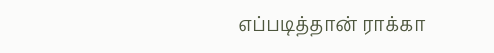எப்படித்தான் ராக்கா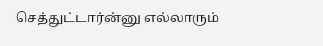செத்துட்டார்ன்னு எல்லாரும்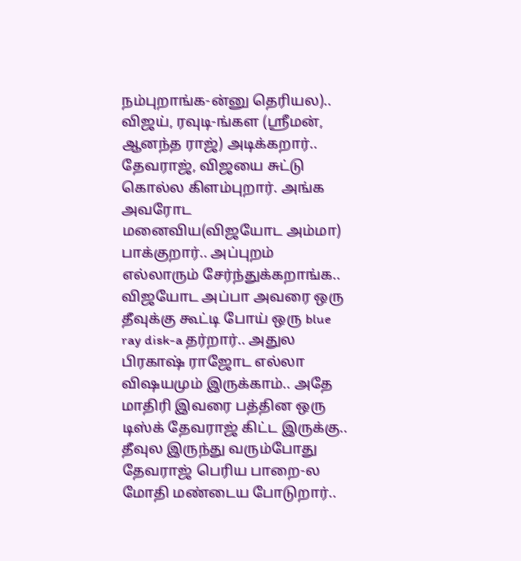நம்புறாங்க-ன்னு தெரியல).. விஜய், ரவுடி-ங்கள (ஸ்ரீமன், ஆனந்த ராஜ்) அடிக்கறார்.. தேவராஜ், விஜயை சுட்டு கொல்ல கிளம்புறார். அங்க அவரோட மனைவிய(விஜயோட அம்மா) பாக்குறார்.. அப்புறம் எல்லாரும் சேர்ந்துக்கறாங்க..
விஜயோட அப்பா அவரை ஒரு தீவுக்கு கூட்டி போய் ஒரு blue ray disk-a தர்றார்.. அதுல பிரகாஷ் ராஜோட எல்லா விஷயமும் இருக்காம்.. அதே மாதிரி இவரை பத்தின ஒரு டிஸ்க் தேவராஜ் கிட்ட இருக்கு..
தீவுல இருந்து வரும்போது தேவராஜ் பெரிய பாறை-ல மோதி மண்டைய போடுறார்..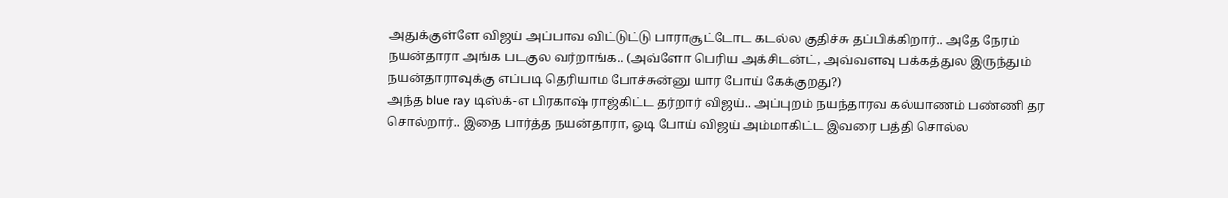அதுக்குள்ளே விஜய் அப்பாவ விட்டுட்டு பாராசூட்டோட கடல்ல குதிச்சு தப்பிக்கிறார்.. அதே நேரம் நயன்தாரா அங்க படகுல வர்றாங்க.. (அவ்ளோ பெரிய அக்சிடன்ட், அவ்வளவு பக்கத்துல இருந்தும் நயன்தாராவுக்கு எப்படி தெரியாம போச்சுன்னு யார போய் கேக்குறது?)
அந்த blue ray டிஸ்க்-எ பிரகாஷ் ராஜ்கிட்ட தர்றார் விஜய்.. அப்புறம் நயந்தாரவ கல்யாணம் பண்ணி தர சொல்றார்.. இதை பார்த்த நயன்தாரா, ஓடி போய் விஜய் அம்மாகிட்ட இவரை பத்தி சொல்ல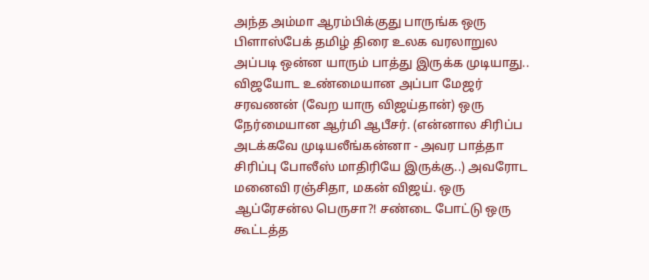அந்த அம்மா ஆரம்பிக்குது பாருங்க ஒரு பிளாஸ்பேக் தமிழ் திரை உலக வரலாறுல அப்படி ஒன்ன யாரும் பாத்து இருக்க முடியாது..
விஜயோட உண்மையான அப்பா மேஜர் சரவணன் (வேற யாரு விஜய்தான்) ஒரு நேர்மையான ஆர்மி ஆபீசர். (என்னால சிரிப்ப அடக்கவே முடியலீங்கன்னா - அவர பாத்தா சிரிப்பு போலீஸ் மாதிரியே இருக்கு..) அவரோட மனைவி ரஞ்சிதா, மகன் விஜய். ஒரு ஆப்ரேசன்ல பெருசா?! சண்டை போட்டு ஒரு கூட்டத்த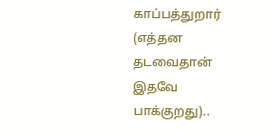காப்பத்துறார் (எத்தன தடவைதான் இதவே பாக்குறது)..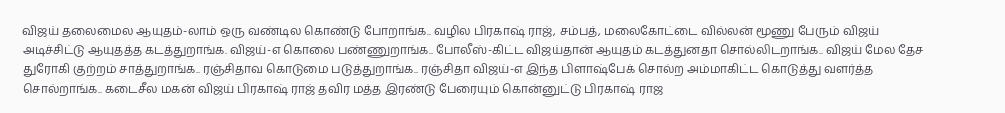விஜய் தலைமைல ஆயுதம்-லாம் ஒரு வண்டில கொண்டு போறாங்க.. வழில பிரகாஷ் ராஜ், சம்பத், மலைகோட்டை வில்லன் மூணு பேரும் விஜய் அடிச்சிட்டு ஆயுதத்த கடத்துறாங்க. விஜய்-எ கொலை பண்ணுறாங்க.. போலீஸ்-கிட்ட விஜய்தான் ஆயுதம் கடத்துனதா சொல்லிடறாங்க.. விஜய் மேல தேச துரோகி குற்றம் சாத்துறாங்க.. ரஞ்சிதாவ கொடுமை படுத்துறாங்க.. ரஞ்சிதா விஜய்-எ இந்த பிளாஷ்பேக் சொல்ற அம்மாகிட்ட கொடுத்து வளர்த்த சொல்றாங்க.. கடைசீல மகன் விஜய் பிரகாஷ் ராஜ் தவிர மத்த இரண்டு பேரையும் கொன்னுட்டு பிரகாஷ் ராஜ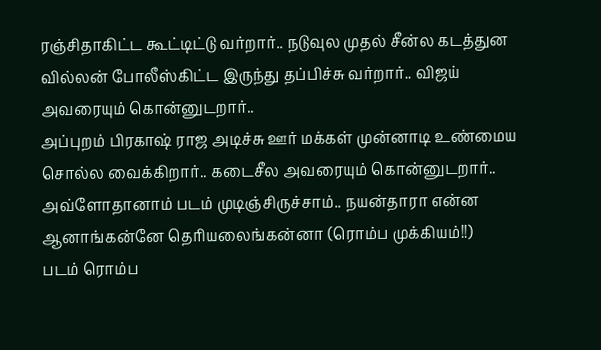ரஞ்சிதாகிட்ட கூட்டிட்டு வர்றார்.. நடுவுல முதல் சீன்ல கடத்துன வில்லன் போலீஸ்கிட்ட இருந்து தப்பிச்சு வர்றார்.. விஜய் அவரையும் கொன்னுடறார்..
அப்புறம் பிரகாஷ் ராஜ அடிச்சு ஊர் மக்கள் முன்னாடி உண்மைய சொல்ல வைக்கிறார்.. கடைசீல அவரையும் கொன்னுடறார்.. அவ்ளோதானாம் படம் முடிஞ்சிருச்சாம்.. நயன்தாரா என்ன ஆனாங்கன்னே தெரியலைங்கன்னா (ரொம்ப முக்கியம்!!)
படம் ரொம்ப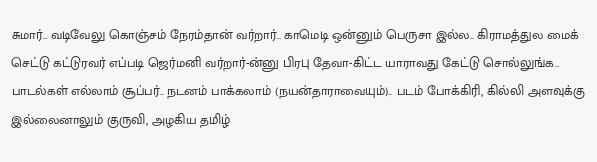சுமார்.. வடிவேலு கொஞ்சம் நேரம்தான் வர்றார்.. காமெடி ஒன்னும் பெருசா இல்ல.. கிராமத்துல மைக் செட்டு கட்டுரவர் எப்படி ஜெர்மனி வர்றார்-ன்னு பிரபு தேவா-கிட்ட யாராவது கேட்டு சொல்லுங்க..
பாடல்கள் எல்லாம் சூப்பர்.. நடனம் பாக்கலாம் (நயன்தாராவையும்).. படம் போக்கிரி, கில்லி அளவுக்கு இல்லைனாலும் குருவி, அழகிய தமிழ்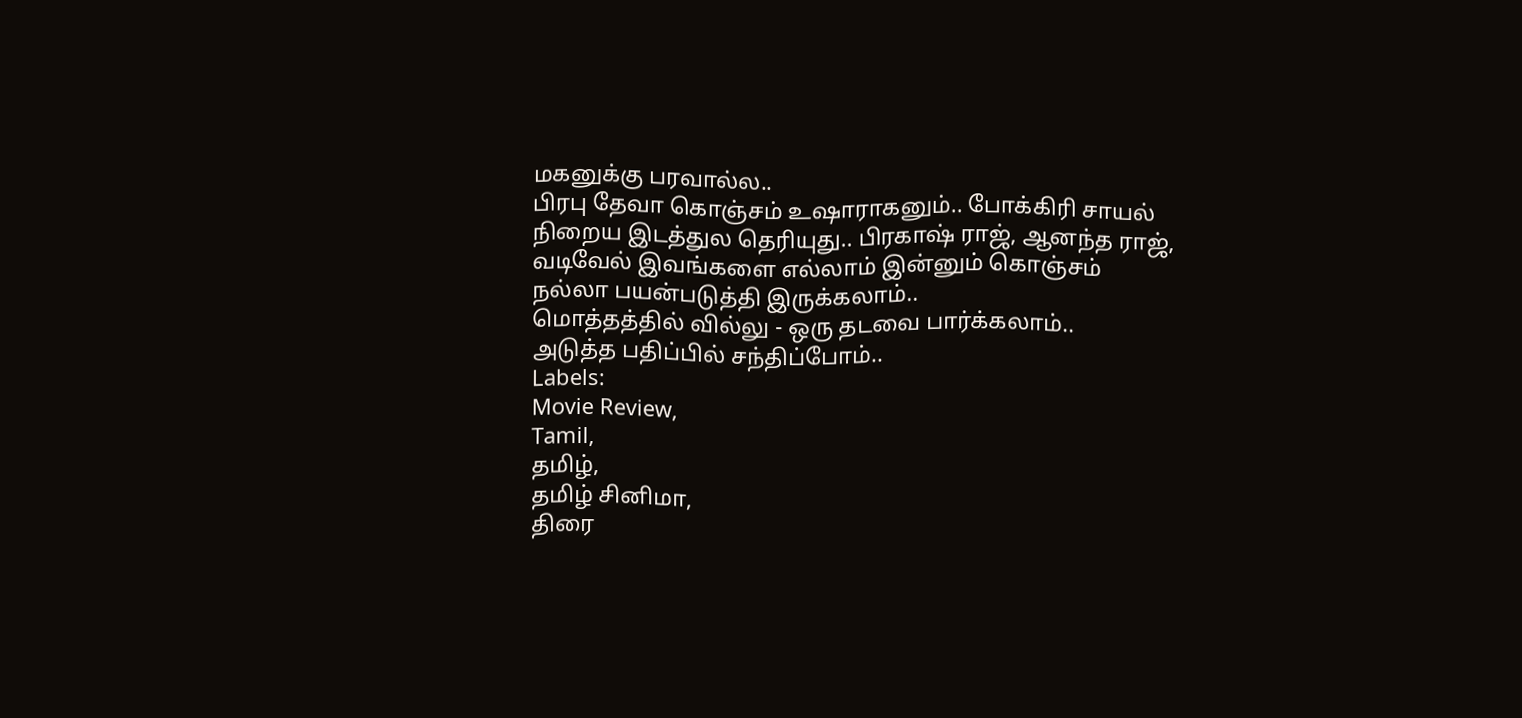மகனுக்கு பரவால்ல..
பிரபு தேவா கொஞ்சம் உஷாராகனும்.. போக்கிரி சாயல் நிறைய இடத்துல தெரியுது.. பிரகாஷ் ராஜ், ஆனந்த ராஜ், வடிவேல் இவங்களை எல்லாம் இன்னும் கொஞ்சம் நல்லா பயன்படுத்தி இருக்கலாம்..
மொத்தத்தில் வில்லு - ஒரு தடவை பார்க்கலாம்..
அடுத்த பதிப்பில் சந்திப்போம்..
Labels:
Movie Review,
Tamil,
தமிழ்,
தமிழ் சினிமா,
திரை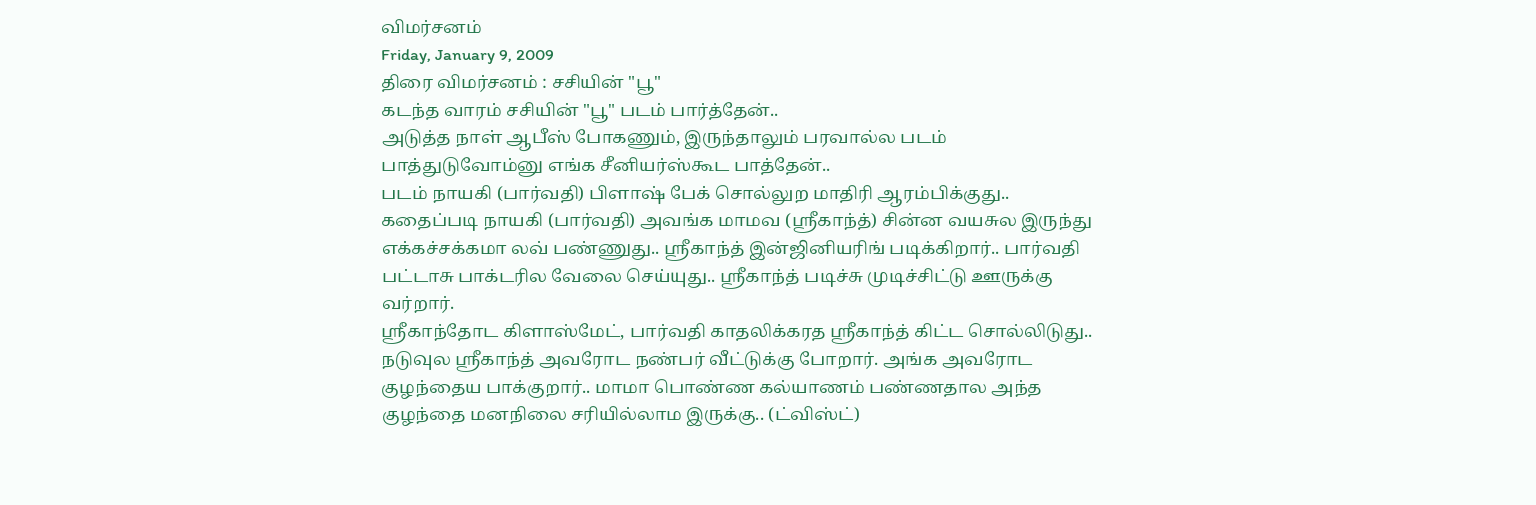விமர்சனம்
Friday, January 9, 2009
திரை விமர்சனம் : சசியின் "பூ"
கடந்த வாரம் சசியின் "பூ" படம் பார்த்தேன்..
அடுத்த நாள் ஆபீஸ் போகணும், இருந்தாலும் பரவால்ல படம் பாத்துடுவோம்னு எங்க சீனியர்ஸ்கூட பாத்தேன்..
படம் நாயகி (பார்வதி) பிளாஷ் பேக் சொல்லுற மாதிரி ஆரம்பிக்குது.. கதைப்படி நாயகி (பார்வதி) அவங்க மாமவ (ஸ்ரீகாந்த்) சின்ன வயசுல இருந்து எக்கச்சக்கமா லவ் பண்ணுது.. ஸ்ரீகாந்த் இன்ஜினியரிங் படிக்கிறார்.. பார்வதி பட்டாசு பாக்டரில வேலை செய்யுது.. ஸ்ரீகாந்த் படிச்சு முடிச்சிட்டு ஊருக்கு வர்றார்.
ஸ்ரீகாந்தோட கிளாஸ்மேட், பார்வதி காதலிக்கரத ஸ்ரீகாந்த் கிட்ட சொல்லிடுது.. நடுவுல ஸ்ரீகாந்த் அவரோட நண்பர் வீட்டுக்கு போறார். அங்க அவரோட குழந்தைய பாக்குறார்.. மாமா பொண்ண கல்யாணம் பண்ணதால அந்த குழந்தை மனநிலை சரியில்லாம இருக்கு.. (ட்விஸ்ட்)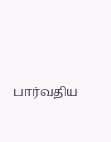பார்வதிய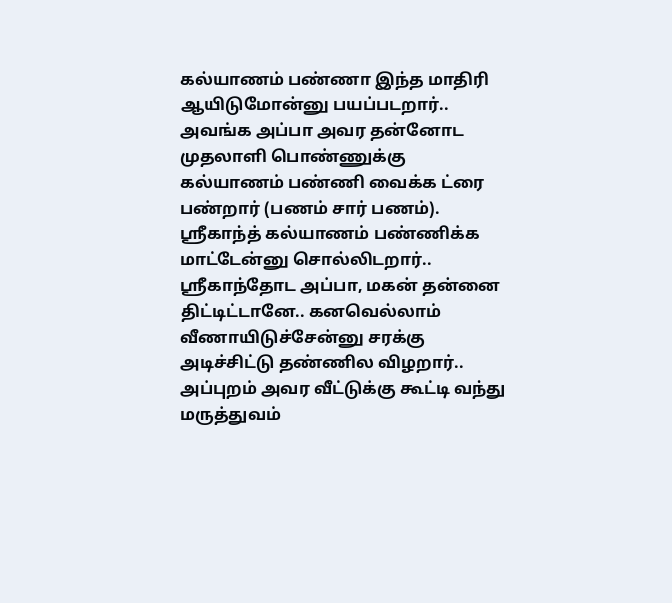கல்யாணம் பண்ணா இந்த மாதிரி ஆயிடுமோன்னு பயப்படறார்..
அவங்க அப்பா அவர தன்னோட முதலாளி பொண்ணுக்கு கல்யாணம் பண்ணி வைக்க ட்ரை பண்றார் (பணம் சார் பணம்). ஸ்ரீகாந்த் கல்யாணம் பண்ணிக்க மாட்டேன்னு சொல்லிடறார்.. ஸ்ரீகாந்தோட அப்பா, மகன் தன்னை திட்டிட்டானே.. கனவெல்லாம் வீணாயிடுச்சேன்னு சரக்கு அடிச்சிட்டு தண்ணில விழறார்.. அப்புறம் அவர வீட்டுக்கு கூட்டி வந்து மருத்துவம்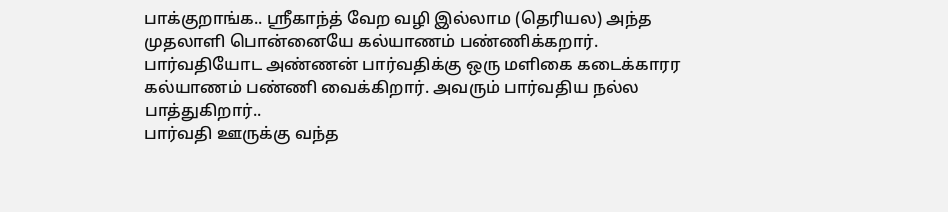பாக்குறாங்க.. ஸ்ரீகாந்த் வேற வழி இல்லாம (தெரியல) அந்த முதலாளி பொன்னையே கல்யாணம் பண்ணிக்கறார்.
பார்வதியோட அண்ணன் பார்வதிக்கு ஒரு மளிகை கடைக்காரர கல்யாணம் பண்ணி வைக்கிறார். அவரும் பார்வதிய நல்ல பாத்துகிறார்..
பார்வதி ஊருக்கு வந்த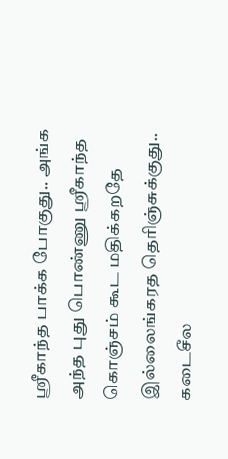ஸ்ரீகாந்த பாக்க போகுது.. அங்க அந்த புது பொண்ணு ஸ்ரீகாந்த கொஞ்சம் கூட மதிக்கறதே இல்லைங்கரத தெரிஞ்சுக்குது..
கடைசீல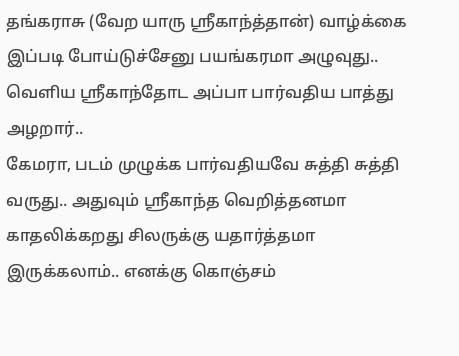தங்கராசு (வேற யாரு ஸ்ரீகாந்த்தான்) வாழ்க்கை இப்படி போய்டுச்சேனு பயங்கரமா அழுவுது.. வெளிய ஸ்ரீகாந்தோட அப்பா பார்வதிய பாத்து அழறார்..
கேமரா, படம் முழுக்க பார்வதியவே சுத்தி சுத்தி வருது.. அதுவும் ஸ்ரீகாந்த வெறித்தனமா காதலிக்கறது சிலருக்கு யதார்த்தமா இருக்கலாம்.. எனக்கு கொஞ்சம்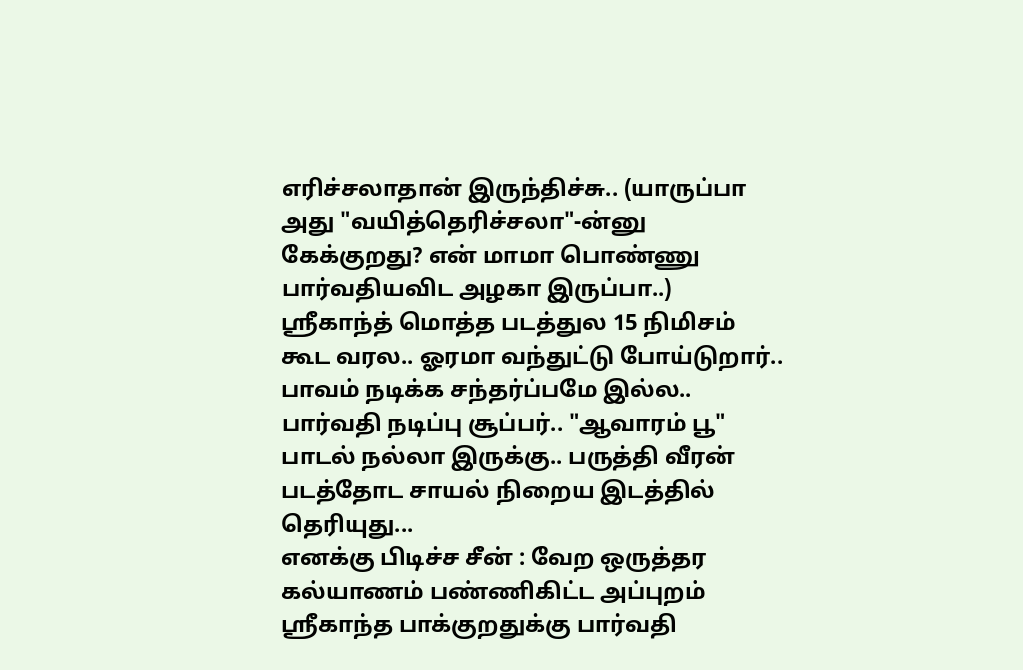எரிச்சலாதான் இருந்திச்சு.. (யாருப்பா அது "வயித்தெரிச்சலா"-ன்னு கேக்குறது? என் மாமா பொண்ணு பார்வதியவிட அழகா இருப்பா..)
ஸ்ரீகாந்த் மொத்த படத்துல 15 நிமிசம் கூட வரல.. ஓரமா வந்துட்டு போய்டுறார்.. பாவம் நடிக்க சந்தர்ப்பமே இல்ல.. பார்வதி நடிப்பு சூப்பர்.. "ஆவாரம் பூ" பாடல் நல்லா இருக்கு.. பருத்தி வீரன் படத்தோட சாயல் நிறைய இடத்தில் தெரியுது...
எனக்கு பிடிச்ச சீன் : வேற ஒருத்தர கல்யாணம் பண்ணிகிட்ட அப்புறம் ஸ்ரீகாந்த பாக்குறதுக்கு பார்வதி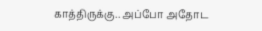காத்திருக்கு.. அப்போ அதோட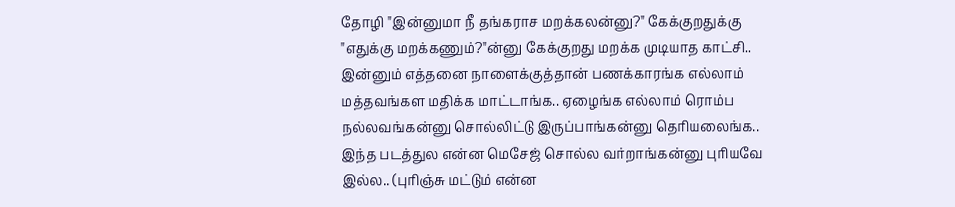தோழி "இன்னுமா நீ தங்கராச மறக்கலன்னு?" கேக்குறதுக்கு "எதுக்கு மறக்கணும்?"ன்னு கேக்குறது மறக்க முடியாத காட்சி..
இன்னும் எத்தனை நாளைக்குத்தான் பணக்காரங்க எல்லாம் மத்தவங்கள மதிக்க மாட்டாங்க.. ஏழைங்க எல்லாம் ரொம்ப நல்லவங்கன்னு சொல்லிட்டு இருப்பாங்கன்னு தெரியலைங்க..
இந்த படத்துல என்ன மெசேஜ் சொல்ல வர்றாங்கன்னு புரியவே இல்ல.. (புரிஞ்சு மட்டும் என்ன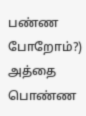பண்ண போறோம்?) அத்தை பொண்ண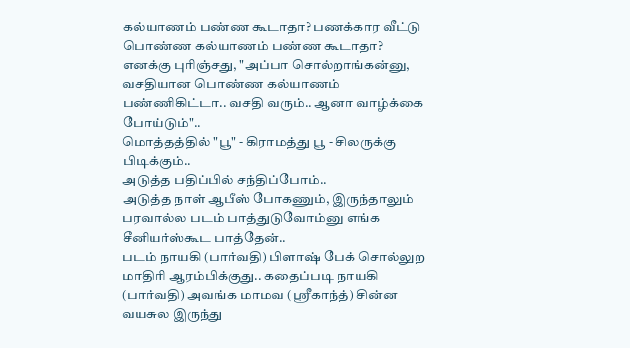கல்யாணம் பண்ண கூடாதா? பணக்கார வீட்டு பொண்ண கல்யாணம் பண்ண கூடாதா?
எனக்கு புரிஞ்சது, "அப்பா சொல்றாங்கன்னு, வசதியான பொண்ண கல்யாணம் பண்ணிகிட்டா.. வசதி வரும்.. ஆனா வாழ்க்கை போய்டும்"..
மொத்தத்தில் "பூ" - கிராமத்து பூ - சிலருக்கு பிடிக்கும்..
அடுத்த பதிப்பில் சந்திப்போம்..
அடுத்த நாள் ஆபீஸ் போகணும், இருந்தாலும் பரவால்ல படம் பாத்துடுவோம்னு எங்க சீனியர்ஸ்கூட பாத்தேன்..
படம் நாயகி (பார்வதி) பிளாஷ் பேக் சொல்லுற மாதிரி ஆரம்பிக்குது.. கதைப்படி நாயகி (பார்வதி) அவங்க மாமவ (ஸ்ரீகாந்த்) சின்ன வயசுல இருந்து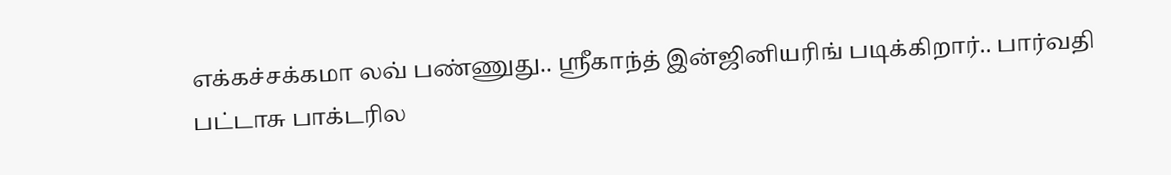எக்கச்சக்கமா லவ் பண்ணுது.. ஸ்ரீகாந்த் இன்ஜினியரிங் படிக்கிறார்.. பார்வதி பட்டாசு பாக்டரில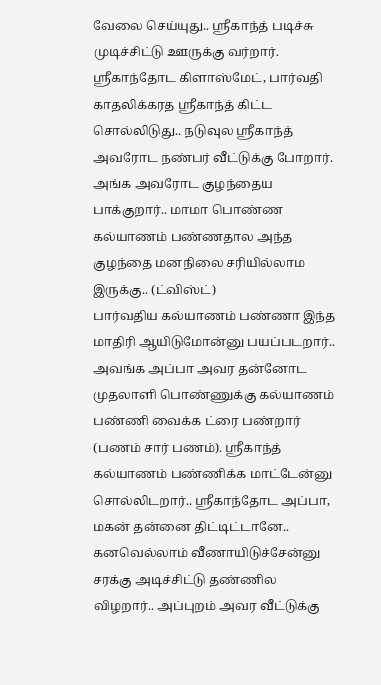வேலை செய்யுது.. ஸ்ரீகாந்த் படிச்சு முடிச்சிட்டு ஊருக்கு வர்றார்.
ஸ்ரீகாந்தோட கிளாஸ்மேட், பார்வதி காதலிக்கரத ஸ்ரீகாந்த் கிட்ட சொல்லிடுது.. நடுவுல ஸ்ரீகாந்த் அவரோட நண்பர் வீட்டுக்கு போறார். அங்க அவரோட குழந்தைய பாக்குறார்.. மாமா பொண்ண கல்யாணம் பண்ணதால அந்த குழந்தை மனநிலை சரியில்லாம இருக்கு.. (ட்விஸ்ட்)
பார்வதிய கல்யாணம் பண்ணா இந்த மாதிரி ஆயிடுமோன்னு பயப்படறார்..
அவங்க அப்பா அவர தன்னோட முதலாளி பொண்ணுக்கு கல்யாணம் பண்ணி வைக்க ட்ரை பண்றார் (பணம் சார் பணம்). ஸ்ரீகாந்த் கல்யாணம் பண்ணிக்க மாட்டேன்னு சொல்லிடறார்.. ஸ்ரீகாந்தோட அப்பா, மகன் தன்னை திட்டிட்டானே.. கனவெல்லாம் வீணாயிடுச்சேன்னு சரக்கு அடிச்சிட்டு தண்ணில விழறார்.. அப்புறம் அவர வீட்டுக்கு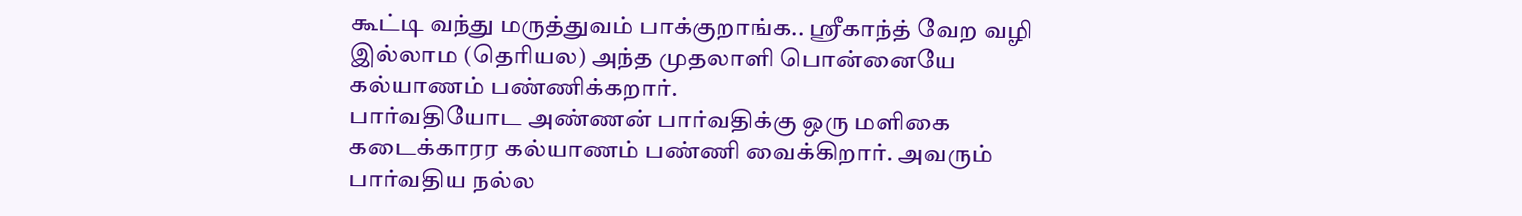கூட்டி வந்து மருத்துவம் பாக்குறாங்க.. ஸ்ரீகாந்த் வேற வழி இல்லாம (தெரியல) அந்த முதலாளி பொன்னையே கல்யாணம் பண்ணிக்கறார்.
பார்வதியோட அண்ணன் பார்வதிக்கு ஒரு மளிகை கடைக்காரர கல்யாணம் பண்ணி வைக்கிறார். அவரும் பார்வதிய நல்ல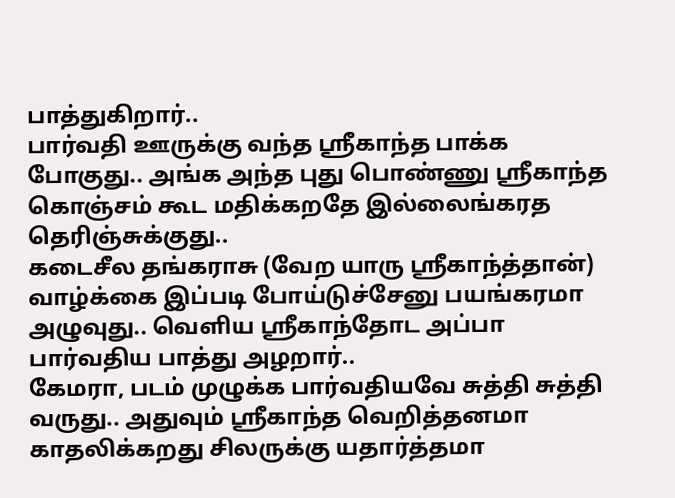பாத்துகிறார்..
பார்வதி ஊருக்கு வந்த ஸ்ரீகாந்த பாக்க போகுது.. அங்க அந்த புது பொண்ணு ஸ்ரீகாந்த கொஞ்சம் கூட மதிக்கறதே இல்லைங்கரத தெரிஞ்சுக்குது..
கடைசீல தங்கராசு (வேற யாரு ஸ்ரீகாந்த்தான்) வாழ்க்கை இப்படி போய்டுச்சேனு பயங்கரமா அழுவுது.. வெளிய ஸ்ரீகாந்தோட அப்பா பார்வதிய பாத்து அழறார்..
கேமரா, படம் முழுக்க பார்வதியவே சுத்தி சுத்தி வருது.. அதுவும் ஸ்ரீகாந்த வெறித்தனமா காதலிக்கறது சிலருக்கு யதார்த்தமா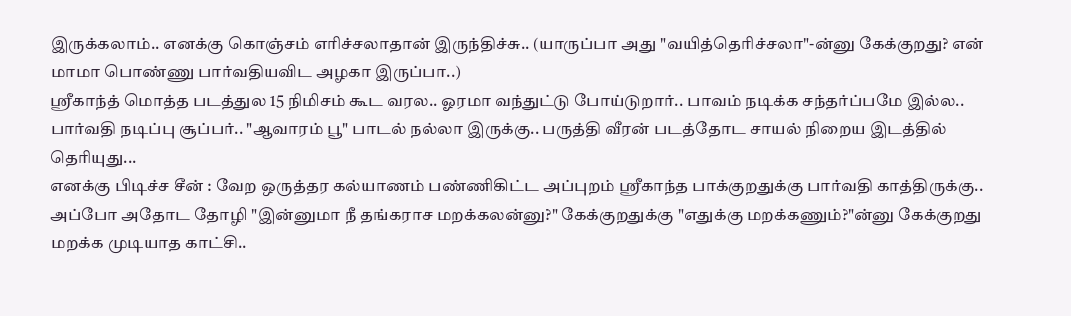இருக்கலாம்.. எனக்கு கொஞ்சம் எரிச்சலாதான் இருந்திச்சு.. (யாருப்பா அது "வயித்தெரிச்சலா"-ன்னு கேக்குறது? என் மாமா பொண்ணு பார்வதியவிட அழகா இருப்பா..)
ஸ்ரீகாந்த் மொத்த படத்துல 15 நிமிசம் கூட வரல.. ஓரமா வந்துட்டு போய்டுறார்.. பாவம் நடிக்க சந்தர்ப்பமே இல்ல.. பார்வதி நடிப்பு சூப்பர்.. "ஆவாரம் பூ" பாடல் நல்லா இருக்கு.. பருத்தி வீரன் படத்தோட சாயல் நிறைய இடத்தில் தெரியுது...
எனக்கு பிடிச்ச சீன் : வேற ஒருத்தர கல்யாணம் பண்ணிகிட்ட அப்புறம் ஸ்ரீகாந்த பாக்குறதுக்கு பார்வதி காத்திருக்கு.. அப்போ அதோட தோழி "இன்னுமா நீ தங்கராச மறக்கலன்னு?" கேக்குறதுக்கு "எதுக்கு மறக்கணும்?"ன்னு கேக்குறது மறக்க முடியாத காட்சி..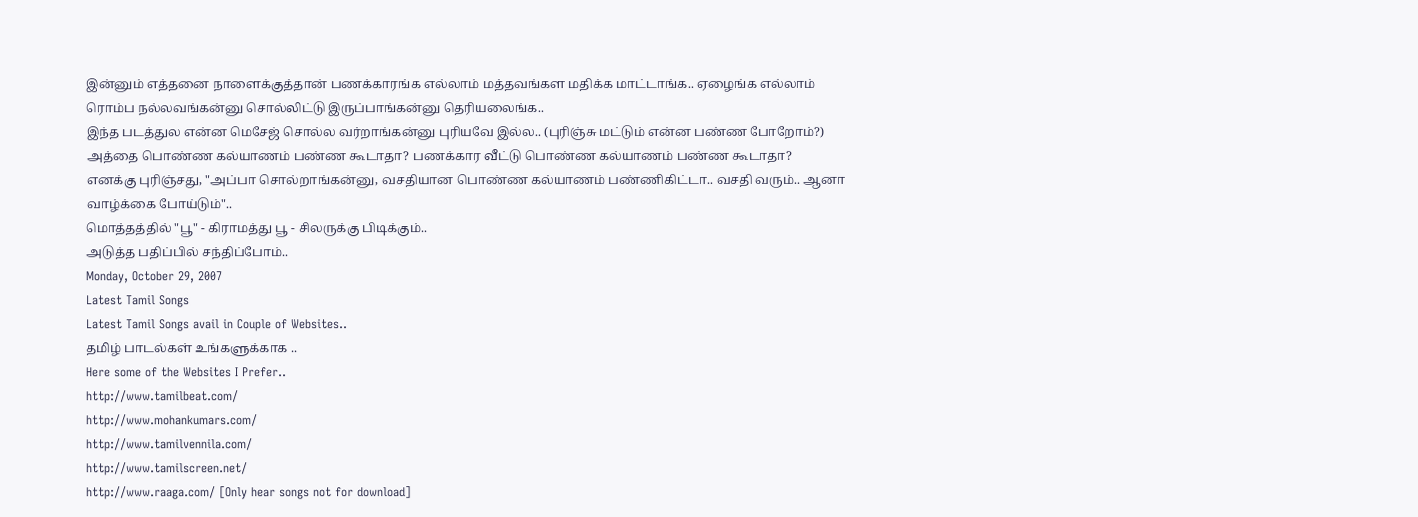இன்னும் எத்தனை நாளைக்குத்தான் பணக்காரங்க எல்லாம் மத்தவங்கள மதிக்க மாட்டாங்க.. ஏழைங்க எல்லாம் ரொம்ப நல்லவங்கன்னு சொல்லிட்டு இருப்பாங்கன்னு தெரியலைங்க..
இந்த படத்துல என்ன மெசேஜ் சொல்ல வர்றாங்கன்னு புரியவே இல்ல.. (புரிஞ்சு மட்டும் என்ன பண்ண போறோம்?) அத்தை பொண்ண கல்யாணம் பண்ண கூடாதா? பணக்கார வீட்டு பொண்ண கல்யாணம் பண்ண கூடாதா?
எனக்கு புரிஞ்சது, "அப்பா சொல்றாங்கன்னு, வசதியான பொண்ண கல்யாணம் பண்ணிகிட்டா.. வசதி வரும்.. ஆனா வாழ்க்கை போய்டும்"..
மொத்தத்தில் "பூ" - கிராமத்து பூ - சிலருக்கு பிடிக்கும்..
அடுத்த பதிப்பில் சந்திப்போம்..
Monday, October 29, 2007
Latest Tamil Songs
Latest Tamil Songs avail in Couple of Websites..
தமிழ் பாடல்கள் உங்களுக்காக ..
Here some of the Websites I Prefer..
http://www.tamilbeat.com/
http://www.mohankumars.com/
http://www.tamilvennila.com/
http://www.tamilscreen.net/
http://www.raaga.com/ [Only hear songs not for download]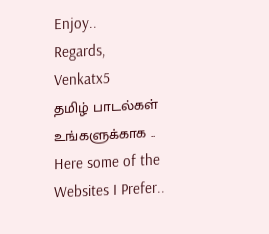Enjoy..
Regards,
Venkatx5
தமிழ் பாடல்கள் உங்களுக்காக ..
Here some of the Websites I Prefer..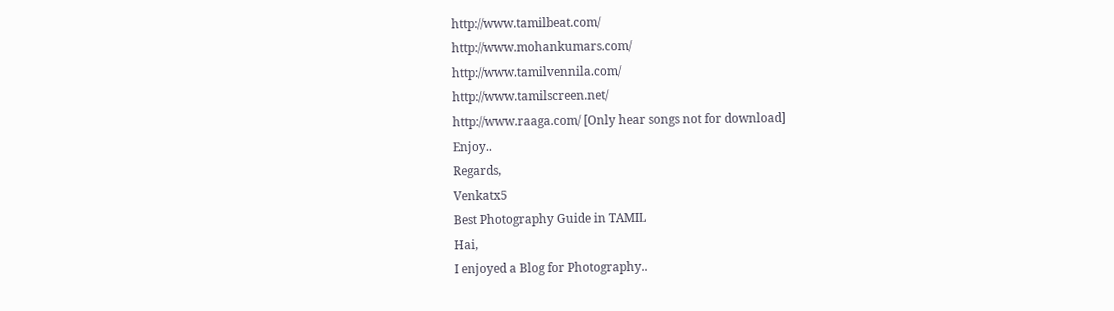http://www.tamilbeat.com/
http://www.mohankumars.com/
http://www.tamilvennila.com/
http://www.tamilscreen.net/
http://www.raaga.com/ [Only hear songs not for download]
Enjoy..
Regards,
Venkatx5
Best Photography Guide in TAMIL
Hai,
I enjoyed a Blog for Photography..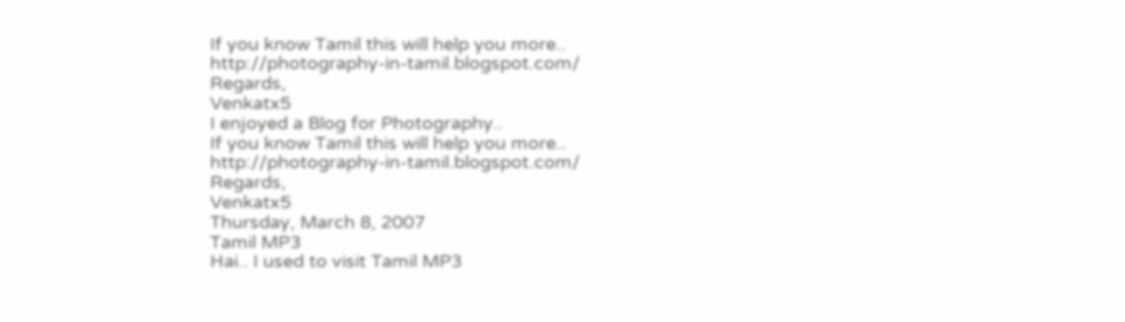If you know Tamil this will help you more.. http://photography-in-tamil.blogspot.com/
Regards,
Venkatx5
I enjoyed a Blog for Photography..
If you know Tamil this will help you more.. http://photography-in-tamil.blogspot.com/
Regards,
Venkatx5
Thursday, March 8, 2007
Tamil MP3
Hai.. I used to visit Tamil MP3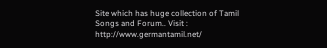Site which has huge collection of Tamil Songs and Forum.. Visit : http://www.germantamil.net/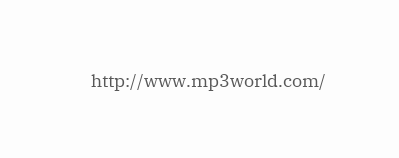http://www.mp3world.com/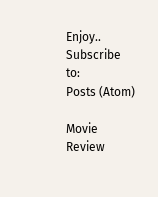Enjoy..
Subscribe to:
Posts (Atom)

Movie Review